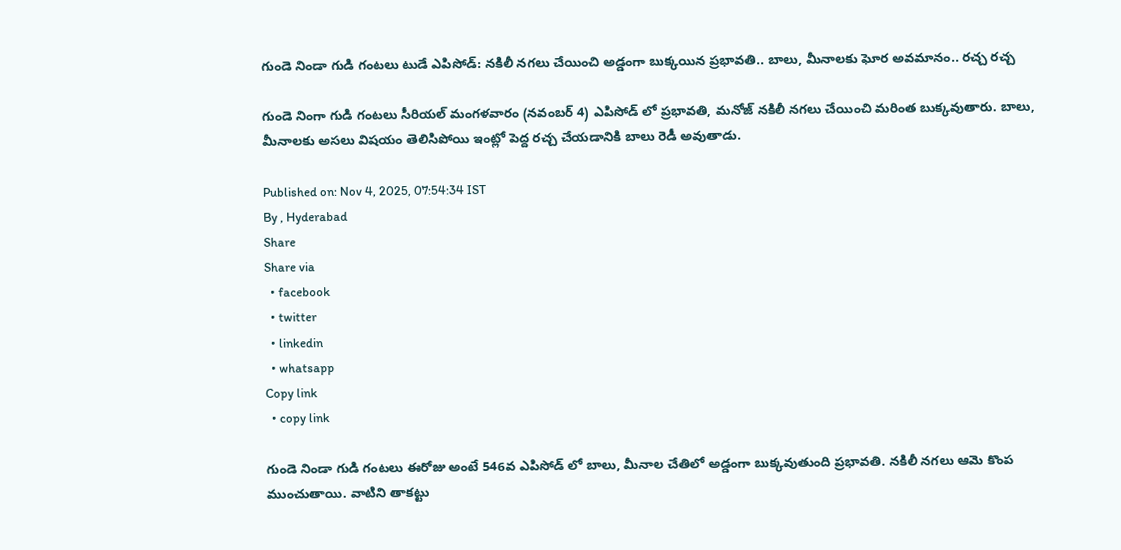గుండె నిండా గుడి గంటలు టుడే ఎపిసోడ్: నకిలీ నగలు చేయించి అడ్డంగా బుక్కయిన ప్రభావతి.. బాలు, మీనాలకు ఘోర అవమానం.. రచ్చ రచ్చ

గుండె నింగా గుడి గంటలు సీరియల్ మంగళవారం (నవంబర్ 4) ఎపిసోడ్ లో ప్రభావతి, మనోజ్ నకిలీ నగలు చేయించి మరింత బుక్కవుతారు. బాలు, మీనాలకు అసలు విషయం తెలిసిపోయి ఇంట్లో పెద్ద రచ్చ చేయడానికి బాలు రెడీ అవుతాడు.

Published on: Nov 4, 2025, 07:54:34 IST
By , Hyderabad
Share
Share via
  • facebook
  • twitter
  • linkedin
  • whatsapp
Copy link
  • copy link

గుండె నిండా గుడి గంటలు ఈరోజు అంటే 546వ ఎపిసోడ్ లో బాలు, మీనాల చేతిలో అడ్డంగా బుక్కవుతుంది ప్రభావతి. నకిలీ నగలు ఆమె కొంప ముంచుతాయి. వాటిని తాకట్టు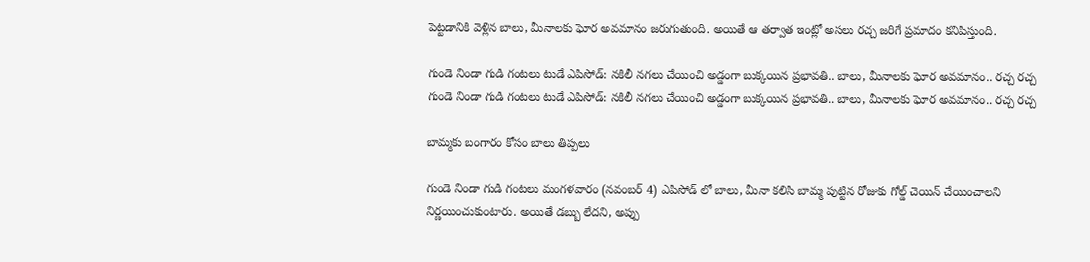పెట్టడానికి వెళ్లిన బాలు, మీనాలకు ఘోర అవమానం జరుగుతుంది. అయితే ఆ తర్వాత ఇంట్లో అసలు రచ్చ జరిగే ప్రమాదం కనిపిస్తుంది.

గుండె నిండా గుడి గంటలు టుడే ఎపిసోడ్: నకిలీ నగలు చేయించి అడ్డంగా బుక్కయిన ప్రభావతి.. బాలు, మీనాలకు ఘోర అవమానం.. రచ్చ రచ్చ
గుండె నిండా గుడి గంటలు టుడే ఎపిసోడ్: నకిలీ నగలు చేయించి అడ్డంగా బుక్కయిన ప్రభావతి.. బాలు, మీనాలకు ఘోర అవమానం.. రచ్చ రచ్చ

బామ్మకు బంగారం కోసం బాలు తిప్పలు

గుండె నిండా గుడి గంటలు మంగళవారం (నవంబర్ 4) ఎపిసోడ్ లో బాలు, మీనా కలిసి బామ్మ పుట్టిన రోజుకు గోల్డ్ చెయిన్ చేయించాలని నిర్ణయించుకుంటారు. అయితే డబ్బు లేదని, అప్పు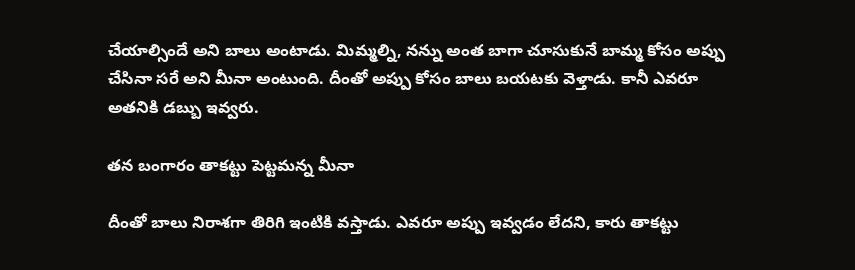చేయాల్సిందే అని బాలు అంటాడు. మిమ్మల్ని, నన్ను అంత బాగా చూసుకునే బామ్మ కోసం అప్పు చేసినా సరే అని మీనా అంటుంది. దీంతో అప్పు కోసం బాలు బయటకు వెళ్తాడు. కానీ ఎవరూ అతనికి డబ్బు ఇవ్వరు.

తన బంగారం తాకట్టు పెట్టమన్న మీనా

దీంతో బాలు నిరాశగా తిరిగి ఇంటికి వస్తాడు. ఎవరూ అప్పు ఇవ్వడం లేదని, కారు తాకట్టు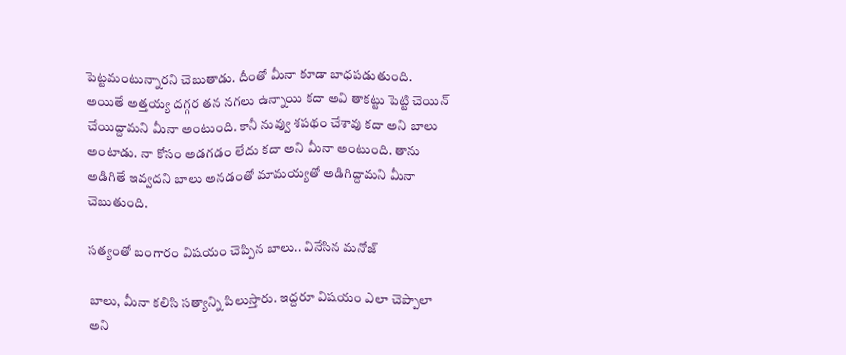పెట్టమంటున్నారని చెబుతాడు. దీంతో మీనా కూడా బాధపడుతుంది. అయితే అత్తయ్య దగ్గర తన నగలు ఉన్నాయి కదా అవి తాకట్టు పెట్టి చెయిన్ చేయిద్దామని మీనా అంటుంది. కానీ నువ్వు శపథం చేశావు కదా అని బాలు అంటాడు. నా కోసం అడగడం లేదు కదా అని మీనా అంటుంది. తాను అడిగితే ఇవ్వదని బాలు అనడంతో మామయ్యతో అడిగిద్దామని మీనా చెబుతుంది.

సత్యంతో బంగారం విషయం చెప్పిన బాలు.. వినేసిన మనోజ్

బాలు, మీనా కలిసి సత్యాన్ని పిలుస్తారు. ఇద్దరూ విషయం ఎలా చెప్పాలా అని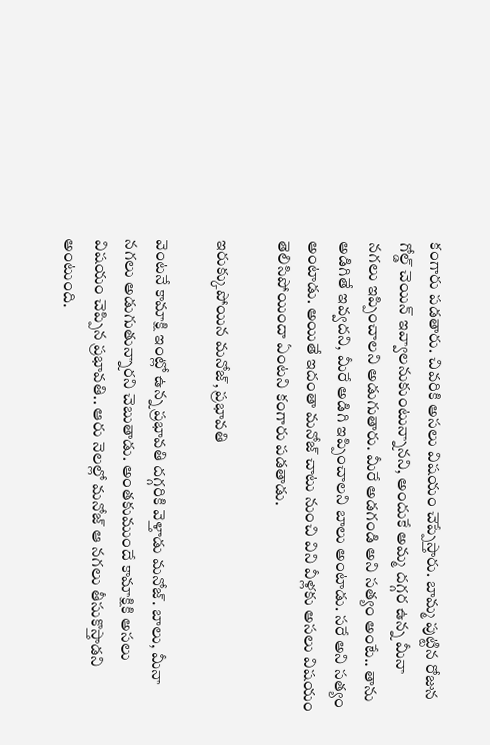కంగారు పడతారు. చివరికి అసలు విషయం చెప్పేస్తారు. బామ్మ పుట్టిన రోజున గోల్డ్ చెయిన్ ఇవ్వాలనుకుంటున్నానని, అందుకే అమ్మ దగ్గర ఉన్న మీనా నగలు ఇప్పించాలని అడుగుతారు. మీరే అడగండి అని సత్యం అంటే.. తాను అడిగితే ఇవ్వదని, మీరే అడిగి ఇప్పించాలని బాలు అంటాడు. సరే అని సత్యం అంటాడు. అయితే ఇదంతా మనోజ్ చాటు నుంచి విని వీళ్లకు అసలు విషయం తెలిసిపోయిందా ఏంటని కంగారు పడతాడు.

ఇరుక్కుపోయిన మనోజ్, ప్రభావతి

వెంటనే కామాక్షి ఇంట్లో ఉన్న ప్రభావతి దగ్గరికి వెళ్తాడు మనోజ్. బాలు, మీనా నగలు అడుగుతున్నారని చెబుతాడు. అంతకుముందే కామాక్షికి అసలు విషయం చెప్పిన ప్రభావతి.. ఆరు నెలల్లో మనోజ్ ఆ నగలు తీసుకొస్తాడని అంటుంది.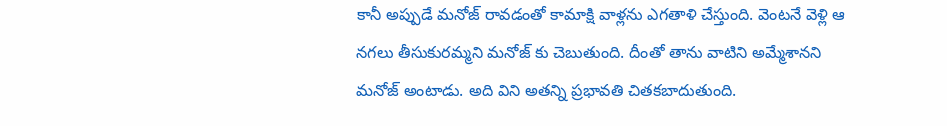కానీ అప్పుడే మనోజ్ రావడంతో కామాక్షి వాళ్లను ఎగతాళి చేస్తుంది. వెంటనే వెళ్లి ఆ నగలు తీసుకురమ్మని మనోజ్ కు చెబుతుంది. దీంతో తాను వాటిని అమ్మేశానని మనోజ్ అంటాడు. అది విని అతన్ని ప్రభావతి చితకబాదుతుంది.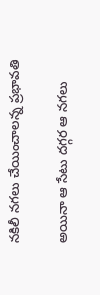నకిలీ నగలు చేయించాలన్న ప్రభావతి

అయినా ఆ సేటు దగ్గర ఆ నగలు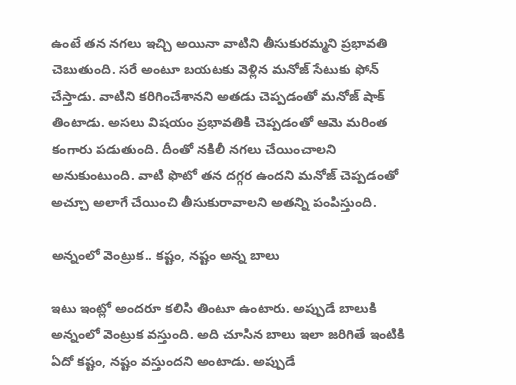ఉంటే తన నగలు ఇచ్చి అయినా వాటిని తీసుకురమ్మని ప్రభావతి చెబుతుంది. సరే అంటూ బయటకు వెళ్లిన మనోజ్ సేటుకు ఫోన్ చేస్తాడు. వాటిని కరిగించేశానని అతడు చెప్పడంతో మనోజ్ షాక్ తింటాడు. అసలు విషయం ప్రభావతికి చెప్పడంతో ఆమె మరింత కంగారు పడుతుంది. దీంతో నకిలీ నగలు చేయించాలని అనుకుంటుంది. వాటి ఫొటో తన దగ్గర ఉందని మనోజ్ చెప్పడంతో అచ్చూ అలాగే చేయించి తీసుకురావాలని అతన్ని పంపిస్తుంది.

అన్నంలో వెంట్రుక.. కష్టం, నష్టం అన్న బాలు

ఇటు ఇంట్లో అందరూ కలిసి తింటూ ఉంటారు. అప్పుడే బాలుకి అన్నంలో వెంట్రుక వస్తుంది. అది చూసిన బాలు ఇలా జరిగితే ఇంటికి ఏదో కష్టం, నష్టం వస్తుందని అంటాడు. అప్పుడే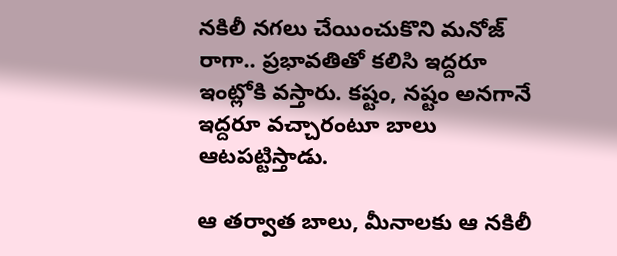నకిలీ నగలు చేయించుకొని మనోజ్ రాగా.. ప్రభావతితో కలిసి ఇద్దరూ ఇంట్లోకి వస్తారు. కష్టం, నష్టం అనగానే ఇద్దరూ వచ్చారంటూ బాలు ఆటపట్టిస్తాడు.

ఆ తర్వాత బాలు, మీనాలకు ఆ నకిలీ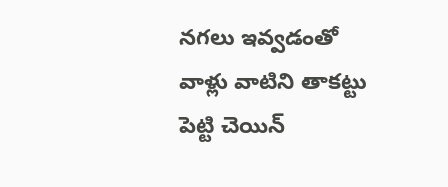నగలు ఇవ్వడంతో వాళ్లు వాటిని తాకట్టు పెట్టి చెయిన్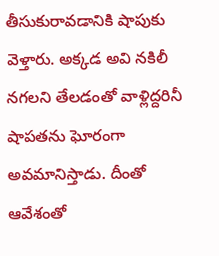తీసుకురావడానికి షాపుకు వెళ్తారు. అక్కడ అవి నకిలీ నగలని తేలడంతో వాళ్లిద్దరినీ షాపతను ఘోరంగా అవమానిస్తాడు. దీంతో ఆవేశంతో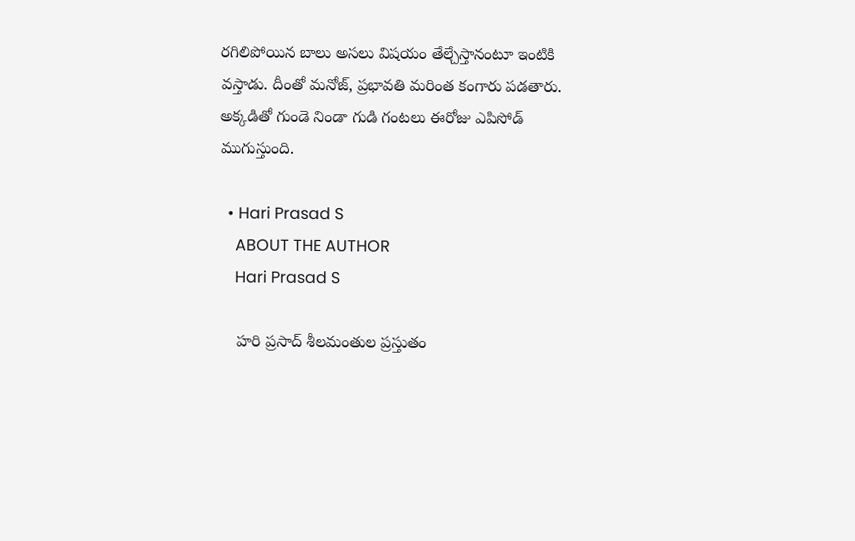రగిలిపోయిన బాలు అసలు విషయం తేల్చేస్తానంటూ ఇంటికి వస్తాడు. దీంతో మనోజ్, ప్రభావతి మరింత కంగారు పడతారు. అక్కడితో గుండె నిండా గుడి గంటలు ఈరోజు ఎపిసోడ్ ముగుస్తుంది.

  • Hari Prasad S
    ABOUT THE AUTHOR
    Hari Prasad S

    హరి ప్రసాద్ శీలమంతుల ప్రస్తుతం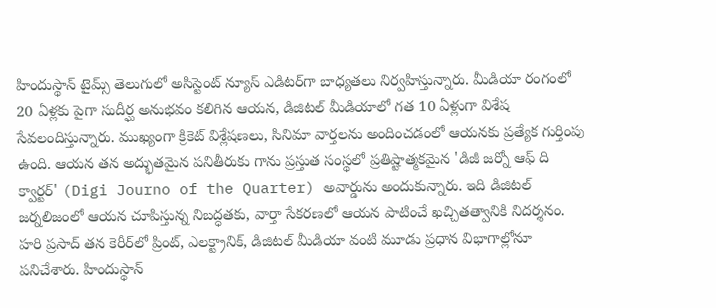హిందుస్థాన్ టైమ్స్ తెలుగులో అసిస్టెంట్ న్యూస్ ఎడిటర్‌గా బాధ్యతలు నిర్వహిస్తున్నారు. మీడియా రంగంలో 20 ఏళ్లకు పైగా సుదీర్ఘ అనుభవం కలిగిన ఆయన, డిజిటల్ మీడియాలో గత 10 ఏళ్లుగా విశేష సేవలందిస్తున్నారు. ముఖ్యంగా క్రికెట్ విశ్లేషణలు, సినిమా వార్తలను అందించడంలో ఆయనకు ప్రత్యేక గుర్తింపు ఉంది. ఆయన తన అద్భుతమైన పనితీరుకు గాను ప్రస్తుత సంస్థలో ప్రతిష్టాత్మకమైన 'డిజీ జర్నో ఆఫ్ ది క్వార్టర్' (Digi Journo of the Quarter) అవార్డును అందుకున్నారు. ఇది డిజిటల్ జర్నలిజంలో ఆయన చూపిస్తున్న నిబద్ధతకు, వార్తా సేకరణలో ఆయన పాటించే ఖచ్చితత్వానికి నిదర్శనం. హరి ప్రసాద్ తన కెరీర్‌లో ప్రింట్, ఎలక్ట్రానిక్, డిజిటల్ మీడియా వంటి మూడు ప్రధాన విభాగాల్లోనూ పనిచేశారు. హిందుస్థాన్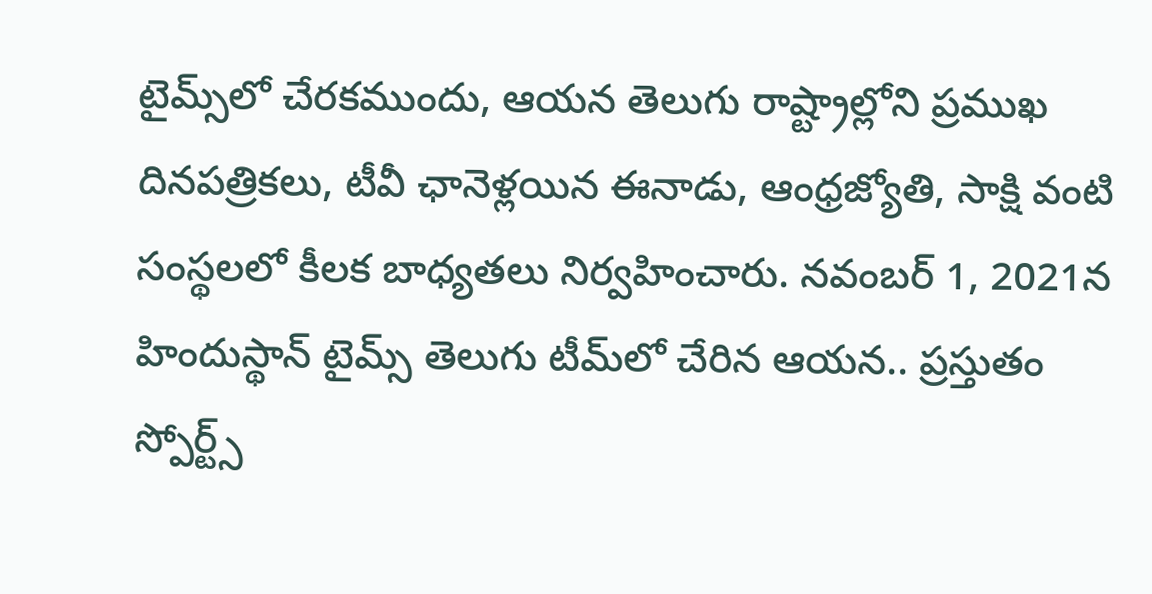టైమ్స్‌లో చేరకముందు, ఆయన తెలుగు రాష్ట్రాల్లోని ప్రముఖ దినపత్రికలు, టీవీ ఛానెళ్లయిన ఈనాడు, ఆంధ్రజ్యోతి, సాక్షి వంటి సంస్థలలో కీలక బాధ్యతలు నిర్వహించారు. నవంబర్ 1, 2021న హిందుస్థాన్ టైమ్స్ తెలుగు టీమ్‌లో చేరిన ఆయన.. ప్రస్తుతం స్పోర్ట్స్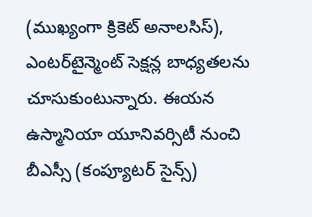(ముఖ్యంగా క్రికెట్ అనాలసిస్), ఎంటర్‌టైన్మెంట్ సెక్షన్ల బాధ్యతలను చూసుకుంటున్నారు. ఈయన ఉస్మానియా యూనివర్సిటీ నుంచి బీఎస్సీ (కంప్యూటర్ సైన్స్)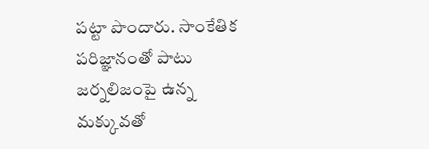పట్టా పొందారు. సాంకేతిక పరిజ్ఞానంతో పాటు జర్నలిజంపై ఉన్న మక్కువతో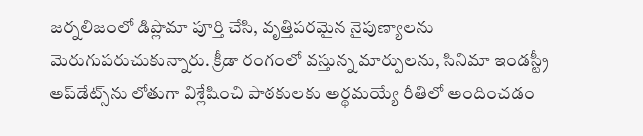జర్నలిజంలో డిప్లొమా పూర్తి చేసి, వృత్తిపరమైన నైపుణ్యాలను మెరుగుపరుచుకున్నారు. క్రీడా రంగంలో వస్తున్న మార్పులను, సినిమా ఇండస్ట్రీ అప్‌డేట్స్‌ను లోతుగా విశ్లేషించి పాఠకులకు అర్థమయ్యే రీతిలో అందించడం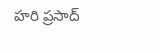హరి ప్రసాద్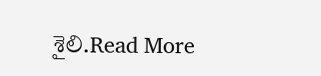శైలి.Read More